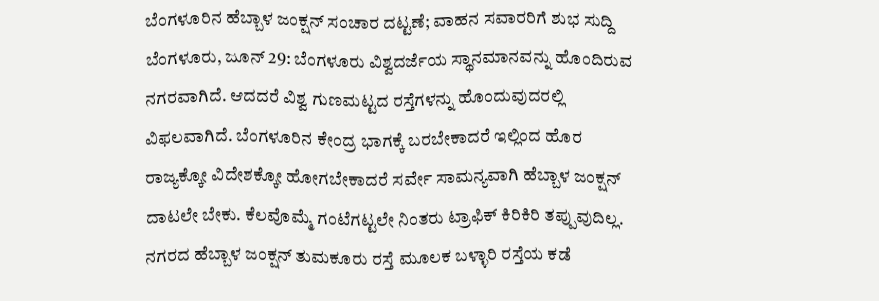ಬೆಂಗಳೂರಿನ ಹೆಬ್ಬಾಳ ಜಂಕ್ಷನ್ ಸಂಚಾರ ದಟ್ಟಣೆ; ವಾಹನ ಸವಾರರಿಗೆ ಶುಭ ಸುದ್ದಿ
ಬೆಂಗಳೂರು, ಜೂನ್ 29: ಬೆಂಗಳೂರು ವಿಶ್ವದರ್ಜೆಯ ಸ್ಥಾನಮಾನವನ್ನು ಹೊಂದಿರುವ ನಗರವಾಗಿದೆ. ಆದದರೆ ವಿಶ್ವ ಗುಣಮಟ್ಟದ ರಸ್ತೆಗಳನ್ನು ಹೊಂದುವುದರಲ್ಲಿ ವಿಫಲವಾಗಿದೆ. ಬೆಂಗಳೂರಿನ ಕೇಂದ್ರ ಭಾಗಕ್ಕೆ ಬರಬೇಕಾದರೆ ಇಲ್ಲಿಂದ ಹೊರ ರಾಜ್ಯಕ್ಕೋ ವಿದೇಶಕ್ಕೋ ಹೋಗಬೇಕಾದರೆ ಸರ್ವೇ ಸಾಮನ್ಯವಾಗಿ ಹೆಬ್ಬಾಳ ಜಂಕ್ಷನ್ ದಾಟಲೇ ಬೇಕು. ಕೆಲವೊಮ್ಮೆ ಗಂಟೆಗಟ್ಟಲೇ ನಿಂತರು ಟ್ರಾಫಿಕ್ ಕಿರಿಕಿರಿ ತಪ್ಪುವುದಿಲ್ಲ.
ನಗರದ ಹೆಬ್ಬಾಳ ಜಂಕ್ಷನ್ ತುಮಕೂರು ರಸ್ತೆ ಮೂಲಕ ಬಳ್ಳಾರಿ ರಸ್ತೆಯ ಕಡೆ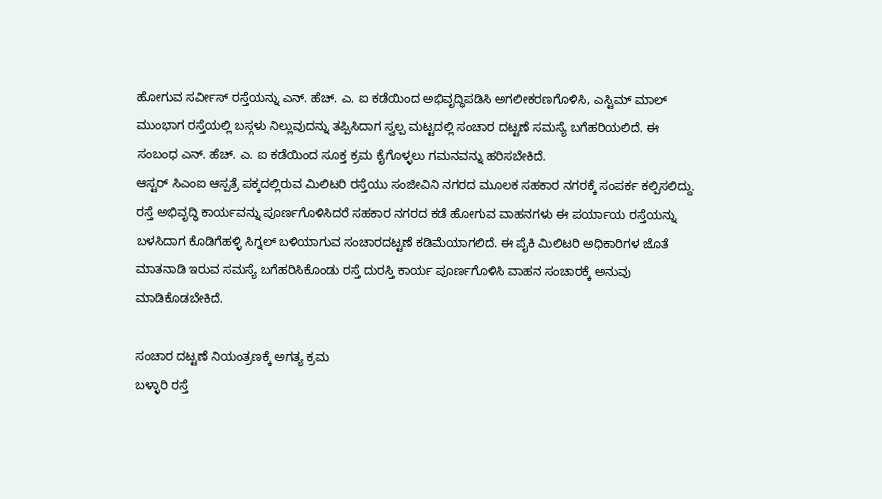ಹೋಗುವ ಸರ್ವೀಸ್ ರಸ್ತೆಯನ್ನು ಎನ್. ಹೆಚ್. ಎ. ಐ ಕಡೆಯಿಂದ ಅಭಿವೃದ್ಧಿಪಡಿಸಿ ಅಗಲೀಕರಣಗೊಳಿಸಿ, ಎಸ್ಟಿಮ್ ಮಾಲ್ ಮುಂಭಾಗ ರಸ್ತೆಯಲ್ಲಿ ಬಸ್ಗಳು ನಿಲ್ಲುವುದನ್ನು ತಪ್ಪಿಸಿದಾಗ ಸ್ವಲ್ಪ ಮಟ್ಟದಲ್ಲಿ ಸಂಚಾರ ದಟ್ಟಣೆ ಸಮಸ್ಯೆ ಬಗೆಹರಿಯಲಿದೆ. ಈ ಸಂಬಂಧ ಎನ್. ಹೆಚ್. ಎ. ಐ ಕಡೆಯಿಂದ ಸೂಕ್ತ ಕ್ರಮ ಕೈಗೊಳ್ಳಲು ಗಮನವನ್ನು ಹರಿಸಬೇಕಿದೆ.
ಆಸ್ಟರ್ ಸಿಎಂಐ ಆಸ್ಪತ್ರೆ ಪಕ್ಕದಲ್ಲಿರುವ ಮಿಲಿಟರಿ ರಸ್ತೆಯು ಸಂಜೀವಿನಿ ನಗರದ ಮೂಲಕ ಸಹಕಾರ ನಗರಕ್ಕೆ ಸಂಪರ್ಕ ಕಲ್ಪಿಸಲಿದ್ದು. ರಸ್ತೆ ಅಭಿವೃದ್ಧಿ ಕಾರ್ಯವನ್ನು ಪೂರ್ಣಗೊಳಿಸಿದರೆ ಸಹಕಾರ ನಗರದ ಕಡೆ ಹೋಗುವ ವಾಹನಗಳು ಈ ಪರ್ಯಾಯ ರಸ್ತೆಯನ್ನು ಬಳಸಿದಾಗ ಕೊಡಿಗೆಹಳ್ಳಿ ಸಿಗ್ನಲ್ ಬಳಿಯಾಗುವ ಸಂಚಾರದಟ್ಟಣೆ ಕಡಿಮೆಯಾಗಲಿದೆ. ಈ ಪೈಕಿ ಮಿಲಿಟರಿ ಅಧಿಕಾರಿಗಳ ಜೊತೆ ಮಾತನಾಡಿ ಇರುವ ಸಮಸ್ಯೆ ಬಗೆಹರಿಸಿಕೊಂಡು ರಸ್ತೆ ದುರಸ್ತಿ ಕಾರ್ಯ ಪೂರ್ಣಗೊಳಿಸಿ ವಾಹನ ಸಂಚಾರಕ್ಕೆ ಅನುವು ಮಾಡಿಕೊಡಬೇಕಿದೆ.

ಸಂಚಾರ ದಟ್ಟಣೆ ನಿಯಂತ್ರಣಕ್ಕೆ ಅಗತ್ಯ ಕ್ರಮ
ಬಳ್ಳಾರಿ ರಸ್ತೆ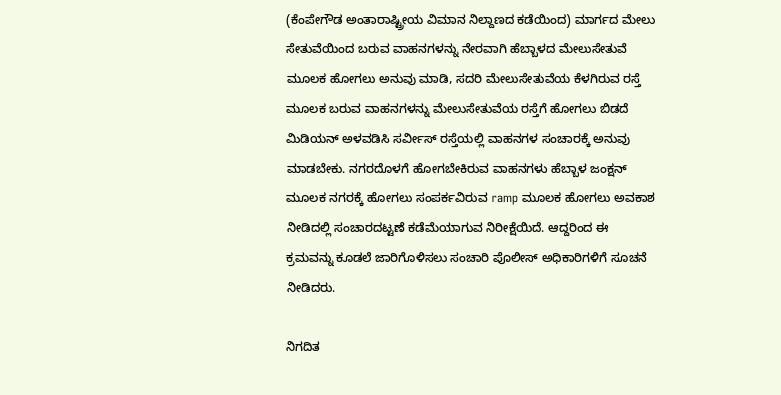(ಕೆಂಪೇಗೌಡ ಅಂತಾರಾಷ್ಟ್ರೀಯ ವಿಮಾನ ನಿಲ್ದಾಣದ ಕಡೆಯಿಂದ) ಮಾರ್ಗದ ಮೇಲು ಸೇತುವೆಯಿಂದ ಬರುವ ವಾಹನಗಳನ್ನು ನೇರವಾಗಿ ಹೆಬ್ಬಾಳದ ಮೇಲುಸೇತುವೆ ಮೂಲಕ ಹೋಗಲು ಅನುವು ಮಾಡಿ, ಸದರಿ ಮೇಲುಸೇತುವೆಯ ಕೆಳಗಿರುವ ರಸ್ತೆ ಮೂಲಕ ಬರುವ ವಾಹನಗಳನ್ನು ಮೇಲುಸೇತುವೆಯ ರಸ್ತೆಗೆ ಹೋಗಲು ಬಿಡದೆ ಮಿಡಿಯನ್ ಅಳವಡಿಸಿ ಸರ್ವೀಸ್ ರಸ್ತೆಯಲ್ಲಿ ವಾಹನಗಳ ಸಂಚಾರಕ್ಕೆ ಅನುವು ಮಾಡಬೇಕು. ನಗರದೊಳಗೆ ಹೋಗಬೇಕಿರುವ ವಾಹನಗಳು ಹೆಬ್ಬಾಳ ಜಂಕ್ಷನ್ ಮೂಲಕ ನಗರಕ್ಕೆ ಹೋಗಲು ಸಂಪರ್ಕವಿರುವ ramp ಮೂಲಕ ಹೋಗಲು ಅವಕಾಶ ನೀಡಿದಲ್ಲಿ ಸಂಚಾರದಟ್ಟಣೆ ಕಡೆಮೆಯಾಗುವ ನಿರೀಕ್ಷೆಯಿದೆ. ಆದ್ದರಿಂದ ಈ ಕ್ರಮವನ್ನು ಕೂಡಲೆ ಜಾರಿಗೊಳಿಸಲು ಸಂಚಾರಿ ಪೊಲೀಸ್ ಅಧಿಕಾರಿಗಳಿಗೆ ಸೂಚನೆ ನೀಡಿದರು.

ನಿಗದಿತ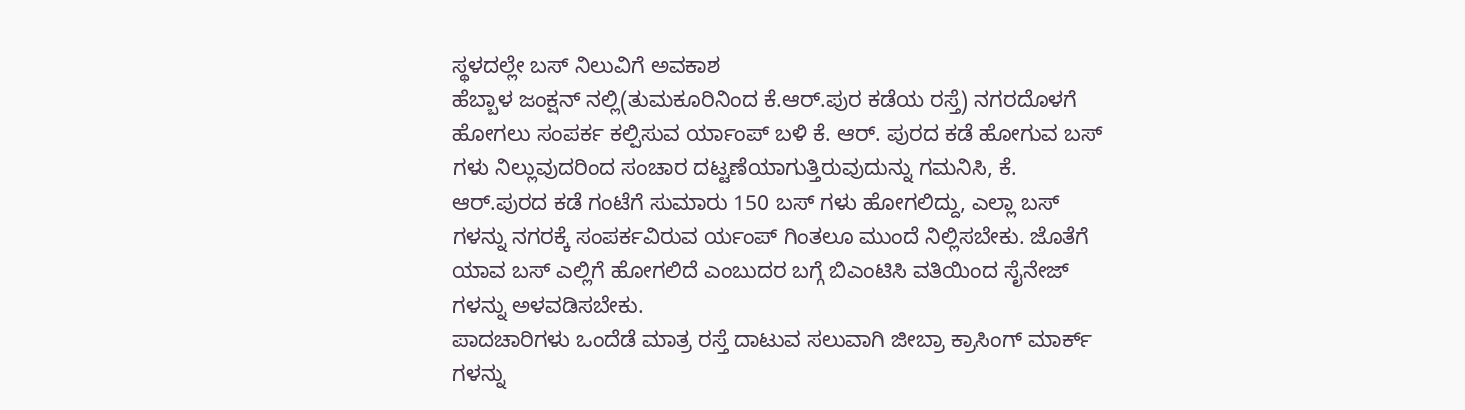ಸ್ಥಳದಲ್ಲೇ ಬಸ್ ನಿಲುವಿಗೆ ಅವಕಾಶ
ಹೆಬ್ಬಾಳ ಜಂಕ್ಷನ್ ನಲ್ಲಿ(ತುಮಕೂರಿನಿಂದ ಕೆ.ಆರ್.ಪುರ ಕಡೆಯ ರಸ್ತೆ) ನಗರದೊಳಗೆ ಹೋಗಲು ಸಂಪರ್ಕ ಕಲ್ಪಿಸುವ ರ್ಯಾಂಪ್ ಬಳಿ ಕೆ. ಆರ್. ಪುರದ ಕಡೆ ಹೋಗುವ ಬಸ್ ಗಳು ನಿಲ್ಲುವುದರಿಂದ ಸಂಚಾರ ದಟ್ಟಣೆಯಾಗುತ್ತಿರುವುದುನ್ನು ಗಮನಿಸಿ, ಕೆ. ಆರ್.ಪುರದ ಕಡೆ ಗಂಟೆಗೆ ಸುಮಾರು 150 ಬಸ್ ಗಳು ಹೋಗಲಿದ್ದು, ಎಲ್ಲಾ ಬಸ್ ಗಳನ್ನು ನಗರಕ್ಕೆ ಸಂಪರ್ಕವಿರುವ ರ್ಯಂಪ್ ಗಿಂತಲೂ ಮುಂದೆ ನಿಲ್ಲಿಸಬೇಕು. ಜೊತೆಗೆ ಯಾವ ಬಸ್ ಎಲ್ಲಿಗೆ ಹೋಗಲಿದೆ ಎಂಬುದರ ಬಗ್ಗೆ ಬಿಎಂಟಿಸಿ ವತಿಯಿಂದ ಸೈನೇಜ್ ಗಳನ್ನು ಅಳವಡಿಸಬೇಕು.
ಪಾದಚಾರಿಗಳು ಒಂದೆಡೆ ಮಾತ್ರ ರಸ್ತೆ ದಾಟುವ ಸಲುವಾಗಿ ಜೀಬ್ರಾ ಕ್ರಾಸಿಂಗ್ ಮಾರ್ಕ್ ಗಳನ್ನು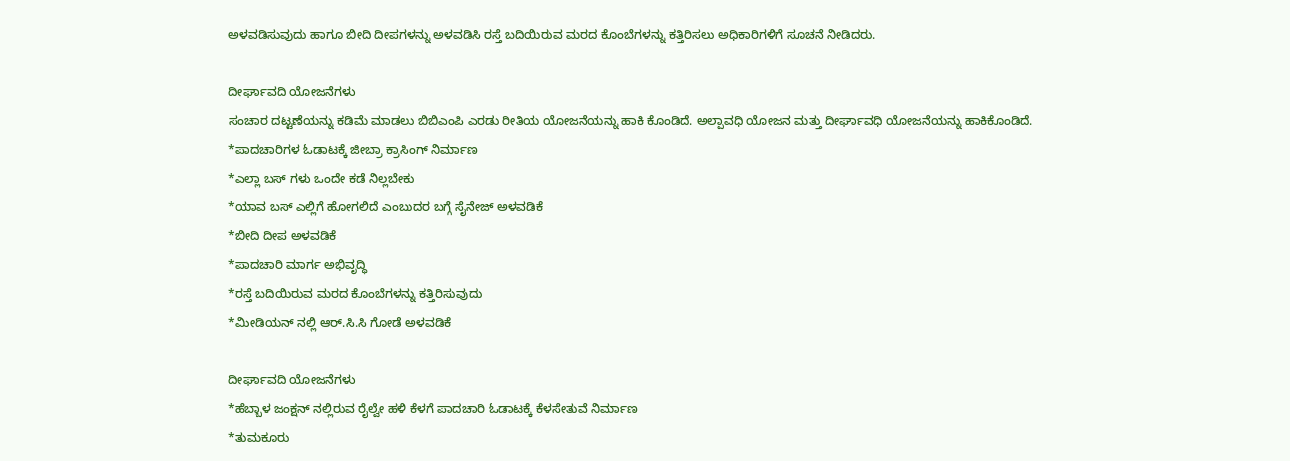ಅಳವಡಿಸುವುದು ಹಾಗೂ ಬೀದಿ ದೀಪಗಳನ್ನು ಅಳವಡಿಸಿ ರಸ್ತೆ ಬದಿಯಿರುವ ಮರದ ಕೊಂಬೆಗಳನ್ನು ಕತ್ತಿರಿಸಲು ಅಧಿಕಾರಿಗಳಿಗೆ ಸೂಚನೆ ನೀಡಿದರು.

ದೀರ್ಘಾವದಿ ಯೋಜನೆಗಳು
ಸಂಚಾರ ದಟ್ಟಣೆಯನ್ನು ಕಡಿಮೆ ಮಾಡಲು ಬಿಬಿಎಂಪಿ ಎರಡು ರೀತಿಯ ಯೋಜನೆಯನ್ನು ಹಾಕಿ ಕೊಂಡಿದೆ. ಅಲ್ಪಾವಧಿ ಯೋಜನ ಮತ್ತು ದೀರ್ಘಾವಧಿ ಯೋಜನೆಯನ್ನು ಹಾಕಿಕೊಂಡಿದೆ.
*ಪಾದಚಾರಿಗಳ ಓಡಾಟಕ್ಕೆ ಜೀಬ್ರಾ ಕ್ರಾಸಿಂಗ್ ನಿರ್ಮಾಣ
*ಎಲ್ಲಾ ಬಸ್ ಗಳು ಒಂದೇ ಕಡೆ ನಿಲ್ಲಬೇಕು
*ಯಾವ ಬಸ್ ಎಲ್ಲಿಗೆ ಹೋಗಲಿದೆ ಎಂಬುದರ ಬಗ್ಗೆ ಸೈನೇಜ್ ಅಳವಡಿಕೆ
*ಬೀದಿ ದೀಪ ಅಳವಡಿಕೆ
*ಪಾದಚಾರಿ ಮಾರ್ಗ ಅಭಿವೃದ್ಧಿ
*ರಸ್ತೆ ಬದಿಯಿರುವ ಮರದ ಕೊಂಬೆಗಳನ್ನು ಕತ್ತಿರಿಸುವುದು
*ಮೀಡಿಯನ್ ನಲ್ಲಿ ಆರ್.ಸಿ.ಸಿ ಗೋಡೆ ಅಳವಡಿಕೆ

ದೀರ್ಘಾವದಿ ಯೋಜನೆಗಳು
*ಹೆಬ್ಬಾಳ ಜಂಕ್ಷನ್ ನಲ್ಲಿರುವ ರೈಲ್ವೇ ಹಳಿ ಕೆಳಗೆ ಪಾದಚಾರಿ ಓಡಾಟಕ್ಕೆ ಕೆಳಸೇತುವೆ ನಿರ್ಮಾಣ
*ತುಮಕೂರು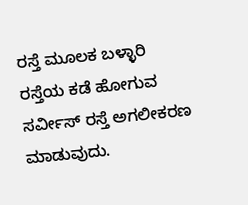ರಸ್ತೆ ಮೂಲಕ ಬಳ್ಳಾರಿ ರಸ್ತೆಯ ಕಡೆ ಹೋಗುವ ಸರ್ವೀಸ್ ರಸ್ತೆ ಅಗಲೀಕರಣ ಮಾಡುವುದು.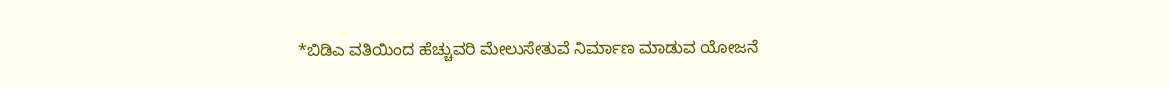*ಬಿಡಿಎ ವತಿಯಿಂದ ಹೆಚ್ಚುವರಿ ಮೇಲುಸೇತುವೆ ನಿರ್ಮಾಣ ಮಾಡುವ ಯೋಜನೆ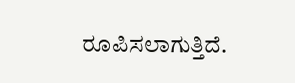ರೂಪಿಸಲಾಗುತ್ತಿದೆ.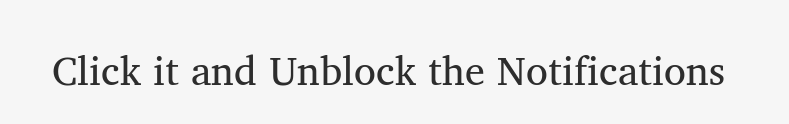Click it and Unblock the Notifications